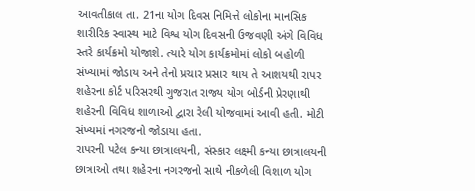આવતીકાલ તા. 21ના યોગ દિવસ નિમિત્તે લોકોના માનસિક શારીરિક સ્વાસ્થ માટે વિશ્વ યોગ દિવસની ઉજવણી અંગે વિવિધ સ્તરે કાર્યક્રમો યોજાશે. ત્યારે યોગ કાર્યક્રમોમાં લોકો બહોળી સંખ્યામાં જોડાય અને તેનો પ્રચાર પ્રસાર થાય તે આશયથી રાપર શહેરના કોર્ટ પરિસરથી ગુજરાત રાજ્ય યોગ બોર્ડની પ્રેરણાથી શહેરની વિવિધ શાળાઓ દ્વારા રેલી યોજવામાં આવી હતી. મોટી સંખ્યમાં નગરજનો જોડાયા હતા.
રાપરની પટેલ કન્યા છાત્રાલયની, સંસ્કાર લક્ષ્મી કન્યા છાત્રાલયની છાત્રાઓ તથા શહેરના નગરજનો સાથે નીકળેલી વિશાળ યોગ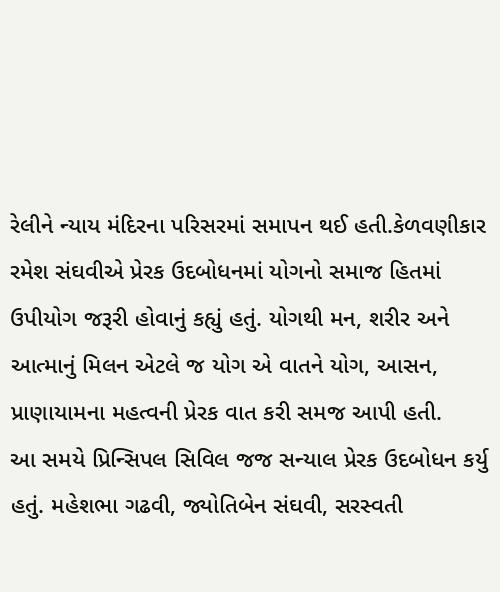રેલીને ન્યાય મંદિરના પરિસરમાં સમાપન થઈ હતી.કેળવણીકાર રમેશ સંઘવીએ પ્રેરક ઉદબોધનમાં યોગનો સમાજ હિતમાં ઉપીયોગ જરૂરી હોવાનું કહ્યું હતું. યોગથી મન, શરીર અને આત્માનું મિલન એટલે જ યોગ એ વાતને યોગ, આસન, પ્રાણાયામના મહત્વની પ્રેરક વાત કરી સમજ આપી હતી.
આ સમયે પ્રિન્સિપલ સિવિલ જજ સન્યાલ પ્રેરક ઉદબોધન કર્યુ હતું. મહેશભા ગઢવી, જ્યોતિબેન સંઘવી, સરસ્વતી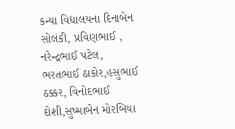કન્યા વિદ્યાલયના દિનાબેન સોલંકી, પ્રવિણભાઈ , નરેન્દ્રભાઈ પટેલ, ભરતભાઈ ઠાકોર,હસુભાઈ ઠક્કર, વિનોદભાઈ દોશી,સુષ્માબેન મોરબિયા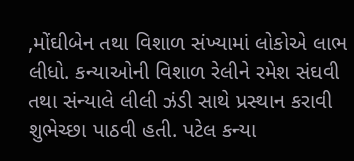,મોંઘીબેન તથા વિશાળ સંખ્યામાં લોકોએ લાભ લીધો. કન્યાઓની વિશાળ રેલીને રમેશ સંઘવી તથા સંન્યાલે લીલી ઝંડી સાથે પ્રસ્થાન કરાવી શુભેચ્છા પાઠવી હતી. પટેલ કન્યા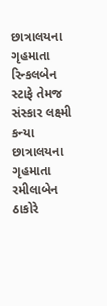છાત્રાલયના ગૃહમાતા રિન્કલબેન સ્ટાફે તેમજ સંસ્કાર લક્ષ્મી કન્યા છાત્રાલયના ગૃહમાતા રમીલાબેન ઠાકોરે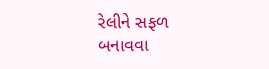રેલીને સફળ બનાવવા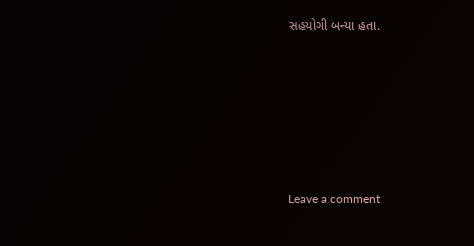સહયોગી બન્યા હતા.






Leave a comment